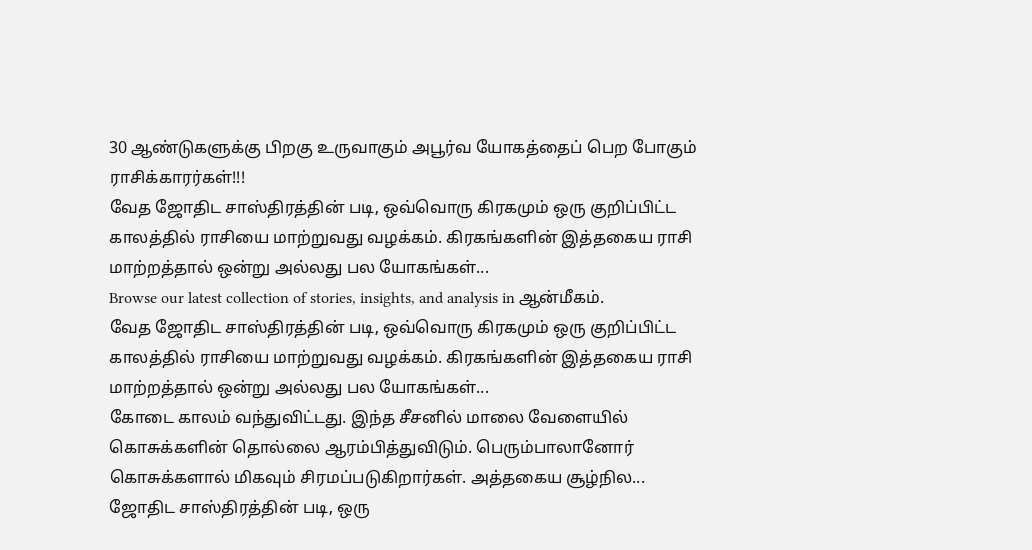30 ஆண்டுகளுக்கு பிறகு உருவாகும் அபூர்வ யோகத்தைப் பெற போகும் ராசிக்காரர்கள்!!!
வேத ஜோதிட சாஸ்திரத்தின் படி, ஒவ்வொரு கிரகமும் ஒரு குறிப்பிட்ட காலத்தில் ராசியை மாற்றுவது வழக்கம். கிரகங்களின் இத்தகைய ராசி மாற்றத்தால் ஒன்று அல்லது பல யோகங்கள்...
Browse our latest collection of stories, insights, and analysis in ஆன்மீகம்.
வேத ஜோதிட சாஸ்திரத்தின் படி, ஒவ்வொரு கிரகமும் ஒரு குறிப்பிட்ட காலத்தில் ராசியை மாற்றுவது வழக்கம். கிரகங்களின் இத்தகைய ராசி மாற்றத்தால் ஒன்று அல்லது பல யோகங்கள்...
கோடை காலம் வந்துவிட்டது. இந்த சீசனில் மாலை வேளையில் கொசுக்களின் தொல்லை ஆரம்பித்துவிடும். பெரும்பாலானோர் கொசுக்களால் மிகவும் சிரமப்படுகிறார்கள். அத்தகைய சூழ்நில...
ஜோதிட சாஸ்திரத்தின் படி, ஒரு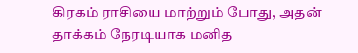கிரகம் ராசியை மாற்றும் போது, அதன் தாக்கம் நேரடியாக மனித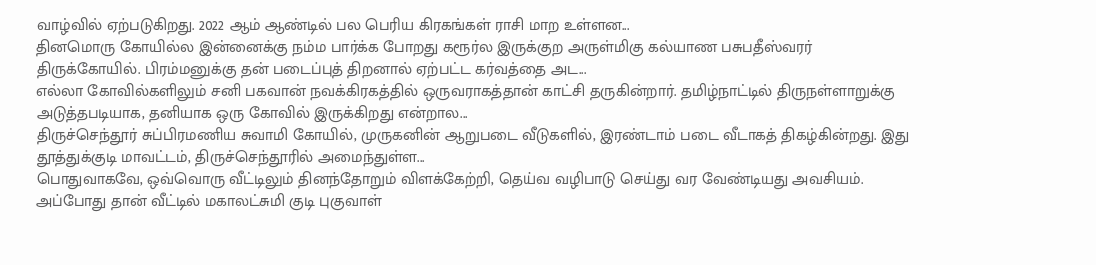வாழ்வில் ஏற்படுகிறது. 2022 ஆம் ஆண்டில் பல பெரிய கிரகங்கள் ராசி மாற உள்ளன...
தினமொரு கோயில்ல இன்னைக்கு நம்ம பார்க்க போறது கரூர்ல இருக்குற அருள்மிகு கல்யாண பசுபதீஸ்வரர் திருக்கோயில். பிரம்மனுக்கு தன் படைப்புத் திறனால் ஏற்பட்ட கர்வத்தை அட...
எல்லா கோவில்களிலும் சனி பகவான் நவக்கிரகத்தில் ஒருவராகத்தான் காட்சி தருகின்றார். தமிழ்நாட்டில் திருநள்ளாறுக்கு அடுத்தபடியாக, தனியாக ஒரு கோவில் இருக்கிறது என்றால...
திருச்செந்தூர் சுப்பிரமணிய சுவாமி கோயில், முருகனின் ஆறுபடை வீடுகளில், இரண்டாம் படை வீடாகத் திகழ்கின்றது. இது தூத்துக்குடி மாவட்டம், திருச்செந்தூரில் அமைந்துள்ள...
பொதுவாகவே, ஒவ்வொரு வீட்டிலும் தினந்தோறும் விளக்கேற்றி, தெய்வ வழிபாடு செய்து வர வேண்டியது அவசியம். அப்போது தான் வீட்டில் மகாலட்சுமி குடி புகுவாள்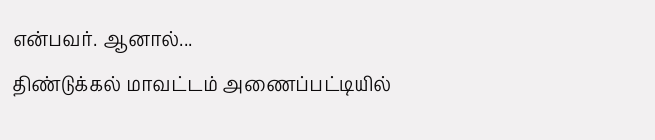என்பவர். ஆனால்...
திண்டுக்கல் மாவட்டம் அணைப்பட்டியில்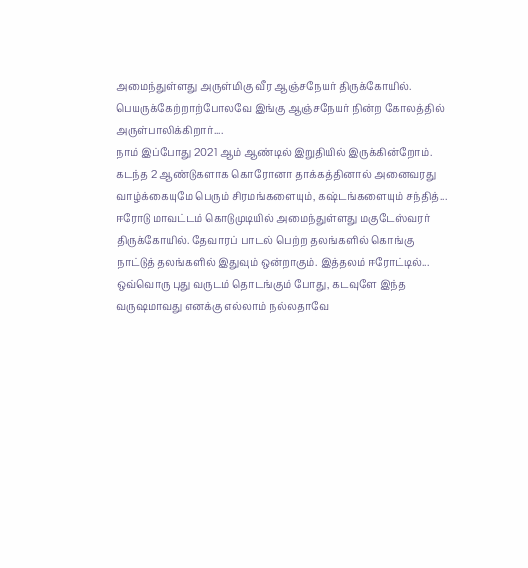அமைந்துள்ளது அருள்மிகு வீர ஆஞ்சநேயர் திருக்கோயில். பெயருக்கேற்றாற்போலவே இங்கு ஆஞ்சநேயர் நின்ற கோலத்தில் அருள்பாலிக்கிறார்....
நாம் இப்போது 2021 ஆம் ஆண்டில் இறுதியில் இருக்கின்றோம். கடந்த 2 ஆண்டுகளாக கொரோனா தாக்கத்தினால் அனைவரது வாழ்க்கையுமே பெரும் சிரமங்களையும், கஷ்டங்களையும் சந்தித்...
ஈரோடு மாவட்டம் கொடுமுடியில் அமைந்துள்ளது மகுடேஸ்வரர் திருக்கோயில். தேவாரப் பாடல் பெற்ற தலங்களில் கொங்கு நாட்டுத் தலங்களில் இதுவும் ஒன்றாகும். இத்தலம் ஈரோட்டில்...
ஒவ்வொரு புது வருடம் தொடங்கும் போது, கடவுளே இந்த வருஷமாவது எனக்கு எல்லாம் நல்லதாவே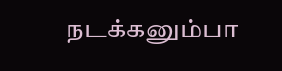நடக்கனும்பா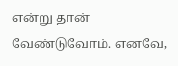என்று தான் வேண்டுவோம். எனவே,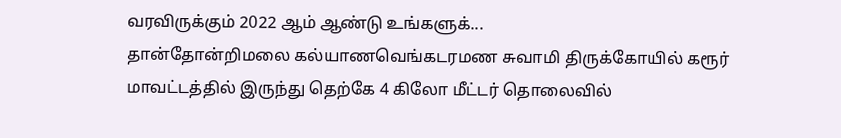வரவிருக்கும் 2022 ஆம் ஆண்டு உங்களுக்...
தான்தோன்றிமலை கல்யாணவெங்கடரமண சுவாமி திருக்கோயில் கரூர் மாவட்டத்தில் இருந்து தெற்கே 4 கிலோ மீட்டர் தொலைவில்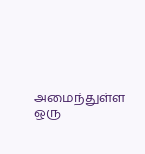அமைந்துள்ள ஒரு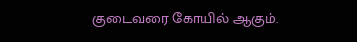குடைவரை கோயில் ஆகும்.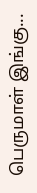பெருமாள் இங்கு...